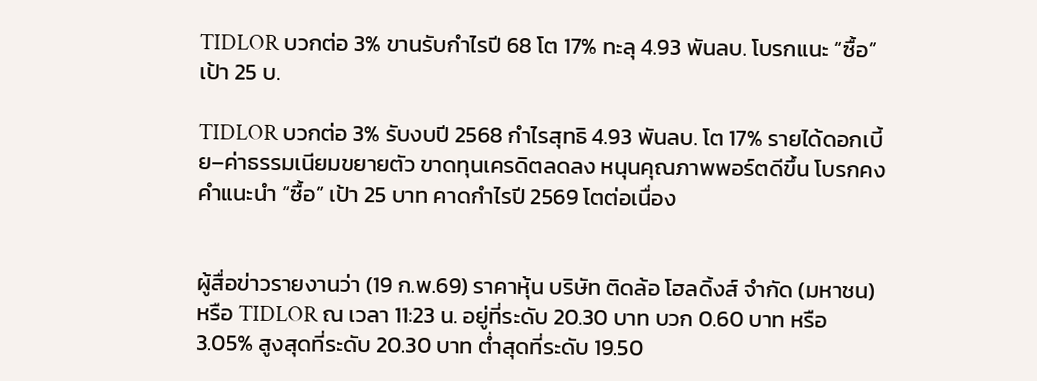TIDLOR บวกต่อ 3% ขานรับกำไรปี 68 โต 17% ทะลุ 4.93 พันลบ. โบรกแนะ “ซื้อ” เป้า 25 บ.

TIDLOR บวกต่อ 3% รับงบปี 2568 กำไรสุทธิ 4.93 พันลบ. โต 17% รายได้ดอกเบี้ย–ค่าธรรมเนียมขยายตัว ขาดทุนเครดิตลดลง หนุนคุณภาพพอร์ตดีขึ้น โบรกคงคำแนะนำ “ซื้อ” เป้า 25 บาท คาดกำไรปี 2569 โตต่อเนื่อง


ผู้สื่อข่าวรายงานว่า (19 ก.พ.69) ราคาหุ้น บริษัท ติดล้อ โฮลดิ้งส์ จำกัด (มหาชน)  หรือ TIDLOR ณ เวลา 11:23 น. อยู่ที่ระดับ 20.30 บาท บวก 0.60 บาท หรือ 3.05% สูงสุดที่ระดับ 20.30 บาท ต่ำสุดที่ระดับ 19.50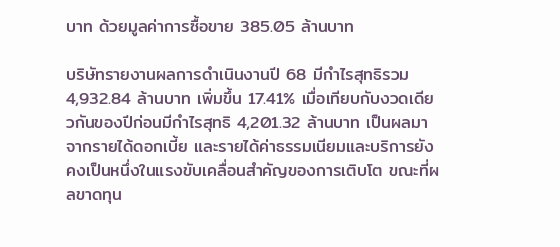บาท ด้วยมูลค่าการซื้อขาย 385.05 ล้านบาท

บริษัทรายงานผลการดำเนินงานปี 68 มีกำไรสุทธิรวม 4,932.84 ล้านบาท เพิ่มขึ้น 17.41% เมื่อเทียบกับงวดเดียวกันของปีก่อนมีกำไรสุทธิ 4,201.32 ล้านบาท เป็นผลมาจากรายได้ดอกเบี้ย และรายได้ค่าธรรมเนียมและบริการยังคงเป็นหนึ่งในแรงขับเคลื่อนสำคัญของการเติบโต ขณะที่ผลขาดทุน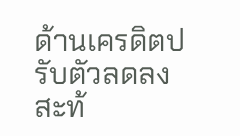ด้านเครดิตปรับตัวลดลง สะท้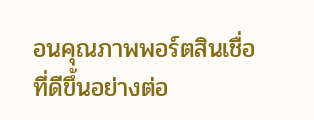อนคุณภาพพอร์ตสินเชื่อที่ดีขึ้นอย่างต่อ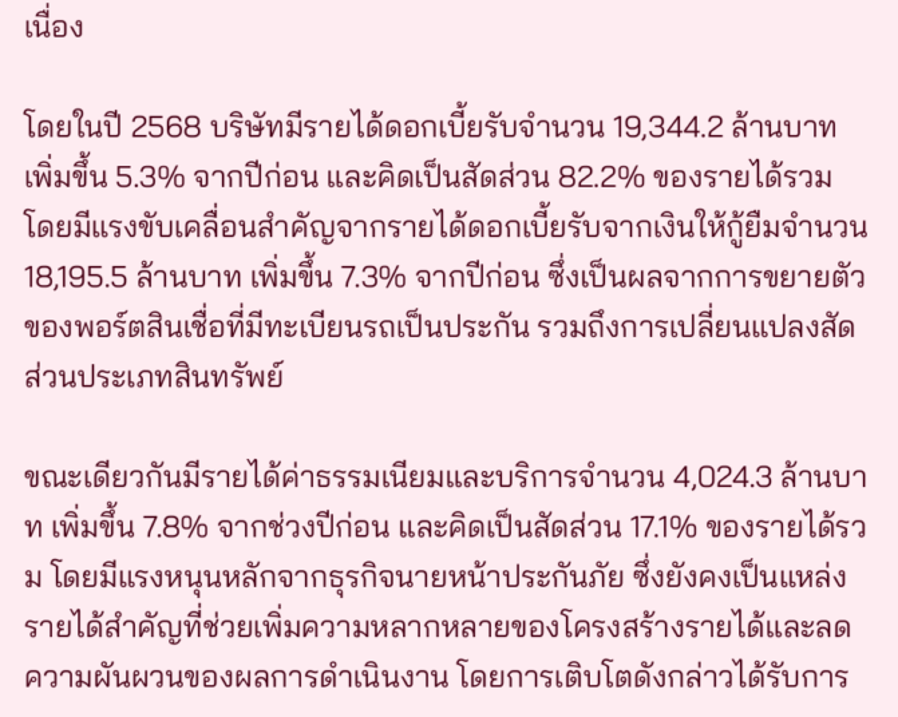เนื่อง

โดยในปี 2568 บริษัทมีรายได้ดอกเบี้ยรับจำนวน 19,344.2 ล้านบาท เพิ่มขึ้น 5.3% จากปีก่อน และคิดเป็นสัดส่วน 82.2% ของรายได้รวม โดยมีแรงขับเคลื่อนสำคัญจากรายได้ดอกเบี้ยรับจากเงินให้กู้ยืมจำนวน 18,195.5 ล้านบาท เพิ่มขึ้น 7.3% จากปีก่อน ซึ่งเป็นผลจากการขยายตัวของพอร์ตสินเชื่อที่มีทะเบียนรถเป็นประกัน รวมถึงการเปลี่ยนแปลงสัดส่วนประเภทสินทรัพย์

ขณะเดียวกันมีรายได้ค่าธรรมเนียมและบริการจำนวน 4,024.3 ล้านบาท เพิ่มขึ้น 7.8% จากช่วงปีก่อน และคิดเป็นสัดส่วน 17.1% ของรายได้รวม โดยมีแรงหนุนหลักจากธุรกิจนายหน้าประกันภัย ซึ่งยังคงเป็นแหล่งรายได้สำคัญที่ช่วยเพิ่มความหลากหลายของโครงสร้างรายได้และลดความผันผวนของผลการดำเนินงาน โดยการเติบโตดังกล่าวได้รับการ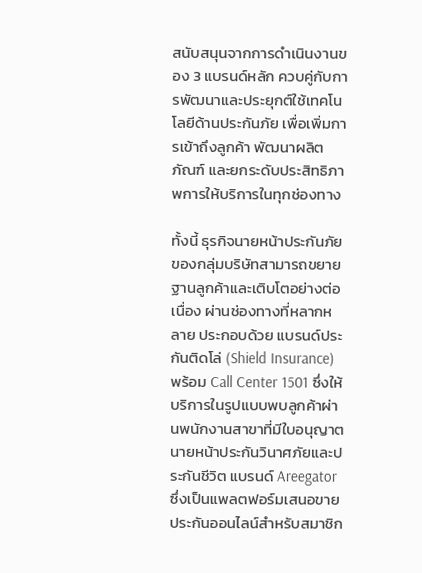สนับสนุนจากการดำเนินงานของ 3 แบรนด์หลัก ควบคู่กับการพัฒนาและประยุกต์ใช้เทคโนโลยีด้านประกันภัย เพื่อเพิ่มการเข้าถึงลูกค้า พัฒนาผลิตภัณฑ์ และยกระดับประสิทธิภาพการให้บริการในทุกช่องทาง

ทั้งนี้ ธุรกิจนายหน้าประกันภัยของกลุ่มบริษัทสามารถขยายฐานลูกค้าและเติบโตอย่างต่อเนื่อง ผ่านช่องทางที่หลากหลาย ประกอบด้วย แบรนด์ประกันติดโล่ (Shield Insurance) พร้อม Call Center 1501 ซึ่งให้บริการในรูปแบบพบลูกค้าผ่านพนักงานสาขาที่มีใบอนุญาตนายหน้าประกันวินาศภัยและประกันชีวิต แบรนด์ Areegator ซึ่งเป็นแพลตฟอร์มเสนอขายประกันออนไลน์สำหรับสมาชิก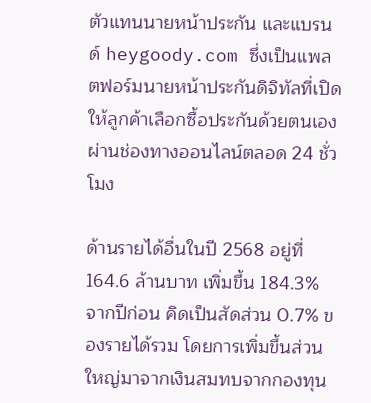ตัวแทนนายหน้าประกัน และแบรนด์ heygoody.com ซึ่งเป็นแพลตฟอร์มนายหน้าประกันดิจิทัลที่เปิดให้ลูกค้าเลือกซื้อประกันด้วยตนเองผ่านช่องทางออนไลน์ตลอด 24 ชั่วโมง

ด้านรายได้อื่นในปี 2568 อยู่ที่ 164.6 ล้านบาท เพิ่มขึ้น 184.3% จากปีก่อน คิดเป็นสัดส่วน 0.7% ของรายได้รวม โดยการเพิ่มขึ้นส่วนใหญ่มาจากเงินสมทบจากกองทุน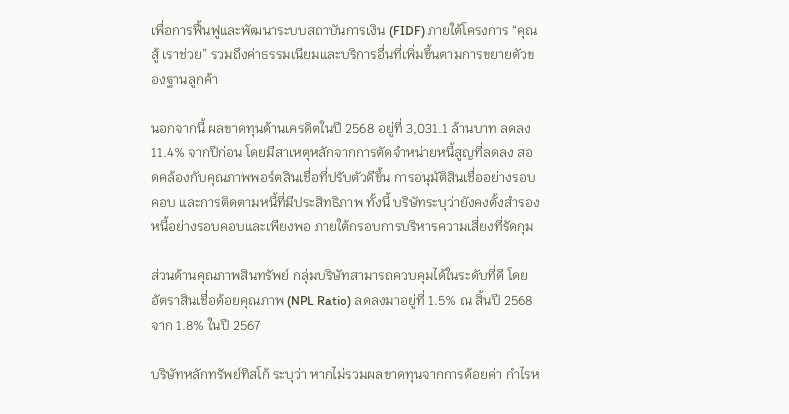เพื่อการฟื้นฟูและพัฒนาระบบสถาบันการเงิน (FIDF) ภายใต้โครงการ “คุณสู้ เราช่วย” รวมถึงค่าธรรมเนียมและบริการอื่นที่เพิ่มขึ้นตามการขยายตัวของฐานลูกค้า

นอกจากนี้ ผลขาดทุนด้านเครดิตในปี 2568 อยู่ที่ 3,031.1 ล้านบาท ลดลง 11.4% จากปีก่อน โดยมีสาเหตุหลักจากการตัดจำหน่ายหนี้สูญที่ลดลง สอดคล้องกับคุณภาพพอร์ตสินเชื่อที่ปรับตัวดีขึ้น การอนุมัติสินเชื่ออย่างรอบคอบ และการติดตามหนี้ที่มีประสิทธิภาพ ทั้งนี้ บริษัทระบุว่ายังคงตั้งสำรองหนี้อย่างรอบคอบและเพียงพอ ภายใต้กรอบการบริหารความเสี่ยงที่รัดกุม

ส่วนด้านคุณภาพสินทรัพย์ กลุ่มบริษัทสามารถควบคุมได้ในระดับที่ดี โดยอัตราสินเชื่อด้อยคุณภาพ (NPL Ratio) ลดลงมาอยู่ที่ 1.5% ณ สิ้นปี 2568 จาก 1.8% ในปี 2567

บริษัทหลักทรัพย์ทิสโก้ ระบุว่า หากไม่รวมผลขาดทุนจากการด้อยค่า กำไรห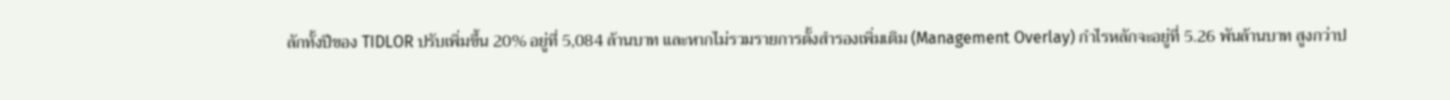ลักทั้งปีของ TIDLOR ปรับเพิ่มขึ้น 20% อยู่ที่ 5,084 ล้านบาท และหากไม่รวมรายการตั้งสำรองเพิ่มเติม (Management Overlay) กำไรหลักจะอยู่ที่ 5.26 พันล้านบาท สูงกว่าป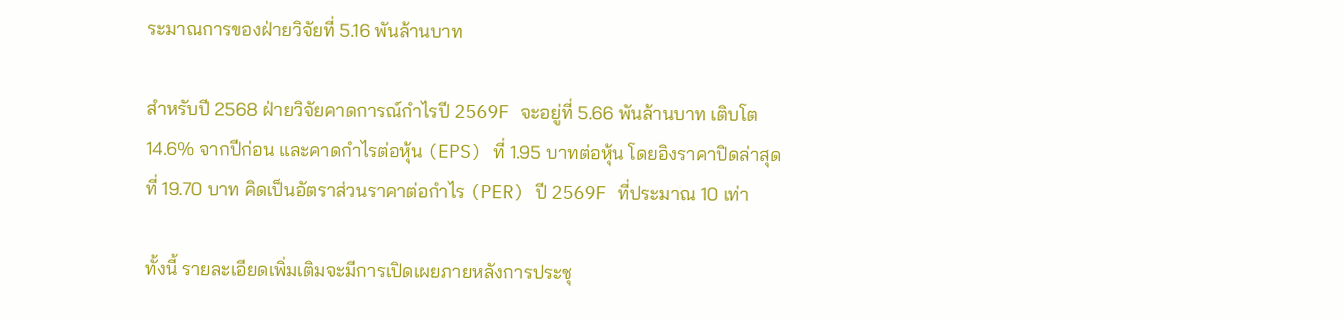ระมาณการของฝ่ายวิจัยที่ 5.16 พันล้านบาท

สำหรับปี 2568 ฝ่ายวิจัยคาดการณ์กำไรปี 2569F จะอยู่ที่ 5.66 พันล้านบาท เติบโต 14.6% จากปีก่อน และคาดกำไรต่อหุ้น (EPS) ที่ 1.95 บาทต่อหุ้น โดยอิงราคาปิดล่าสุดที่ 19.70 บาท คิดเป็นอัตราส่วนราคาต่อกำไร (PER) ปี 2569F ที่ประมาณ 10 เท่า

ทั้งนี้ รายละเอียดเพิ่มเติมจะมีการเปิดเผยภายหลังการประชุ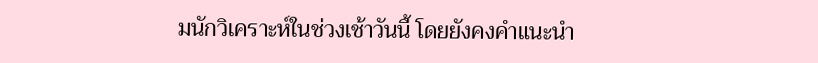มนักวิเคราะห์ในช่วงเช้าวันนี้ โดยยังคงคำแนะนำ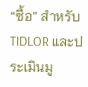“ซื้อ” สำหรับ TIDLOR และประเมินมู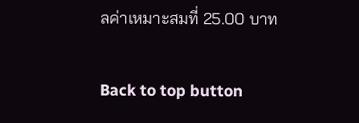ลค่าเหมาะสมที่ 25.00 บาท

Back to top button